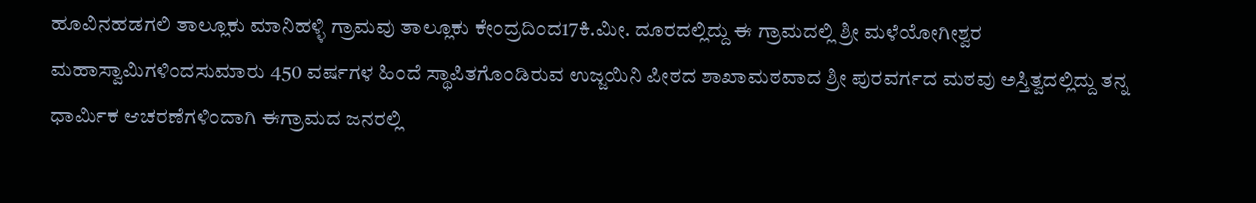ಹೂವಿನಹಡಗಲಿ ತಾಲ್ಲೂಕು ಮಾನಿಹಳ್ಳಿ ಗ್ರಾಮವು ತಾಲ್ಲೂಕು ಕೇಂದ್ರದಿಂದ17ಕಿ.ಮೀ. ದೂರದಲ್ಲಿದ್ದು ಈ ಗ್ರಾಮದಲ್ಲಿ ಶ್ರೀ ಮಳೆಯೋಗೀಶ್ವರ ಮಹಾಸ್ವಾಮಿಗಳಿಂದಸುಮಾರು 450 ವರ್ಷಗಳ ಹಿಂದೆ ಸ್ಥಾಪಿತಗೊಂಡಿರುವ ಉಜ್ಜಯಿನಿ ಪೀಠದ ಶಾಖಾಮಠವಾದ ಶ್ರೀ ಪುರವರ್ಗದ ಮಠವು ಅಸ್ತಿತ್ವದಲ್ಲಿದ್ದು ತನ್ನ ಧಾರ್ಮಿಕ ಆಚರಣೆಗಳಿಂದಾಗಿ ಈಗ್ರಾಮದ ಜನರಲ್ಲಿ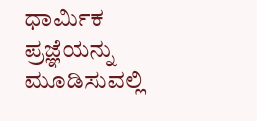ಧಾರ್ಮಿಕ ಪ್ರಜ್ಞೆಯನ್ನು ಮೂಡಿಸುವಲ್ಲಿ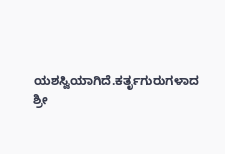ಯಶಸ್ವಿಯಾಗಿದೆ.ಕರ್ತೃಗುರುಗಳಾದ ಶ್ರೀ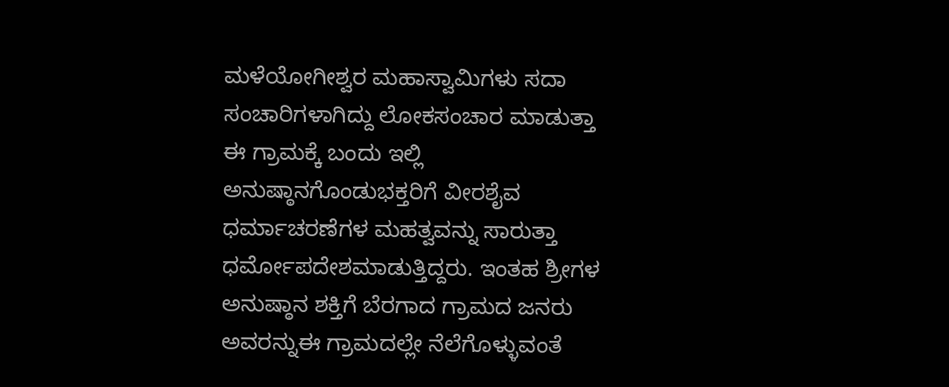ಮಳೆಯೋಗೀಶ್ವರ ಮಹಾಸ್ವಾಮಿಗಳು ಸದಾ ಸಂಚಾರಿಗಳಾಗಿದ್ದು ಲೋಕಸಂಚಾರ ಮಾಡುತ್ತಾ ಈ ಗ್ರಾಮಕ್ಕೆ ಬಂದು ಇಲ್ಲಿ ಅನುಷ್ಠಾನಗೊಂಡುಭಕ್ತರಿಗೆ ವೀರಶೈವ ಧರ್ಮಾಚರಣೆಗಳ ಮಹತ್ವವನ್ನು ಸಾರುತ್ತಾ ಧರ್ಮೋಪದೇಶಮಾಡುತ್ತಿದ್ದರು. ಇಂತಹ ಶ್ರೀಗಳ ಅನುಷ್ಠಾನ ಶಕ್ತಿಗೆ ಬೆರಗಾದ ಗ್ರಾಮದ ಜನರು ಅವರನ್ನುಈ ಗ್ರಾಮದಲ್ಲೇ ನೆಲೆಗೊಳ್ಳುವಂತೆ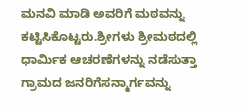ಮನವಿ ಮಾಡಿ ಅವರಿಗೆ ಮಠವನ್ನು ಕಟ್ಟಿಸಿಕೊಟ್ಟರು.ಶ್ರೀಗಳು ಶ್ರೀಮಠದಲ್ಲಿ ಧಾರ್ಮಿಕ ಆಚರಣೆಗಳನ್ನು ನಡೆಸುತ್ತಾ ಗ್ರಾಮದ ಜನರಿಗೆಸನ್ಮಾರ್ಗವನ್ನು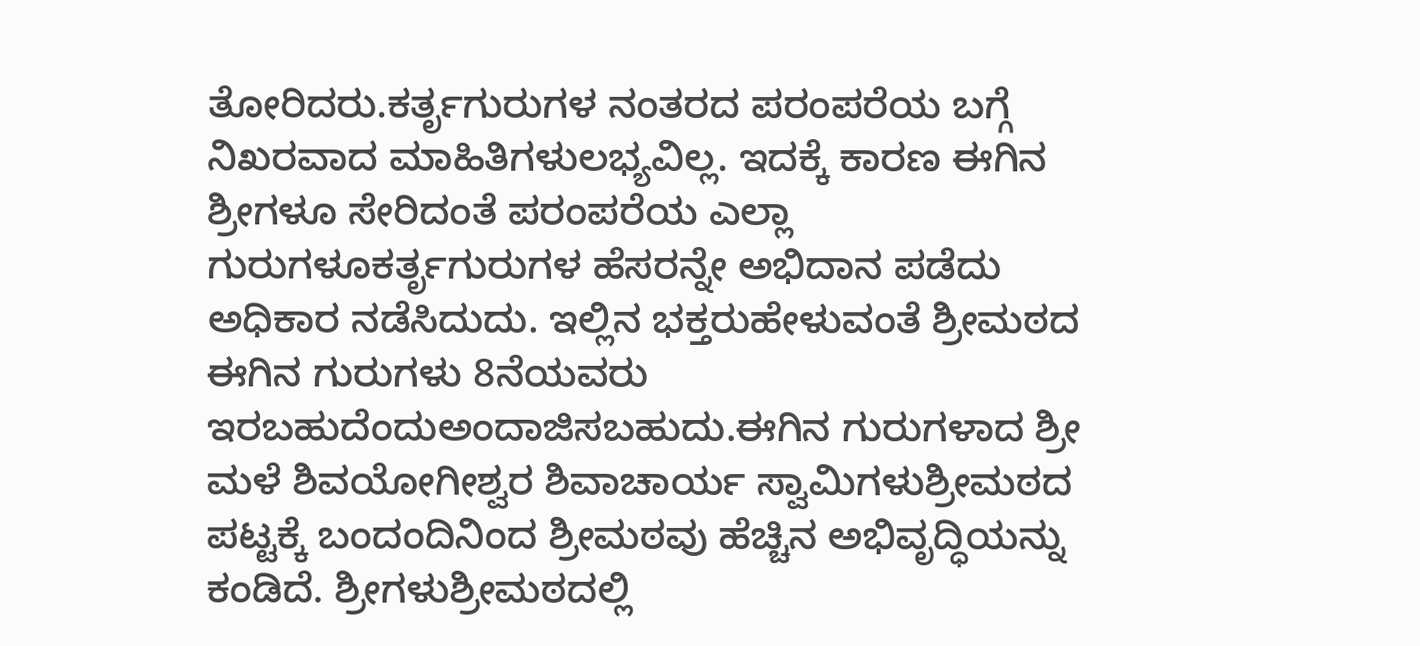ತೋರಿದರು.ಕರ್ತೃಗುರುಗಳ ನಂತರದ ಪರಂಪರೆಯ ಬಗ್ಗೆ ನಿಖರವಾದ ಮಾಹಿತಿಗಳುಲಭ್ಯವಿಲ್ಲ. ಇದಕ್ಕೆ ಕಾರಣ ಈಗಿನ ಶ್ರೀಗಳೂ ಸೇರಿದಂತೆ ಪರಂಪರೆಯ ಎಲ್ಲಾ ಗುರುಗಳೂಕರ್ತೃಗುರುಗಳ ಹೆಸರನ್ನೇ ಅಭಿದಾನ ಪಡೆದು ಅಧಿಕಾರ ನಡೆಸಿದುದು. ಇಲ್ಲಿನ ಭಕ್ತರುಹೇಳುವಂತೆ ಶ್ರೀಮಠದ ಈಗಿನ ಗುರುಗಳು 8ನೆಯವರು ಇರಬಹುದೆಂದುಅಂದಾಜಿಸಬಹುದು.ಈಗಿನ ಗುರುಗಳಾದ ಶ್ರೀ ಮಳೆ ಶಿವಯೋಗೀಶ್ವರ ಶಿವಾಚಾರ್ಯ ಸ್ವಾಮಿಗಳುಶ್ರೀಮಠದ ಪಟ್ಟಕ್ಕೆ ಬಂದಂದಿನಿಂದ ಶ್ರೀಮಠವು ಹೆಚ್ಚಿನ ಅಭಿವೃದ್ಧಿಯನ್ನು ಕಂಡಿದೆ. ಶ್ರೀಗಳುಶ್ರೀಮಠದಲ್ಲಿ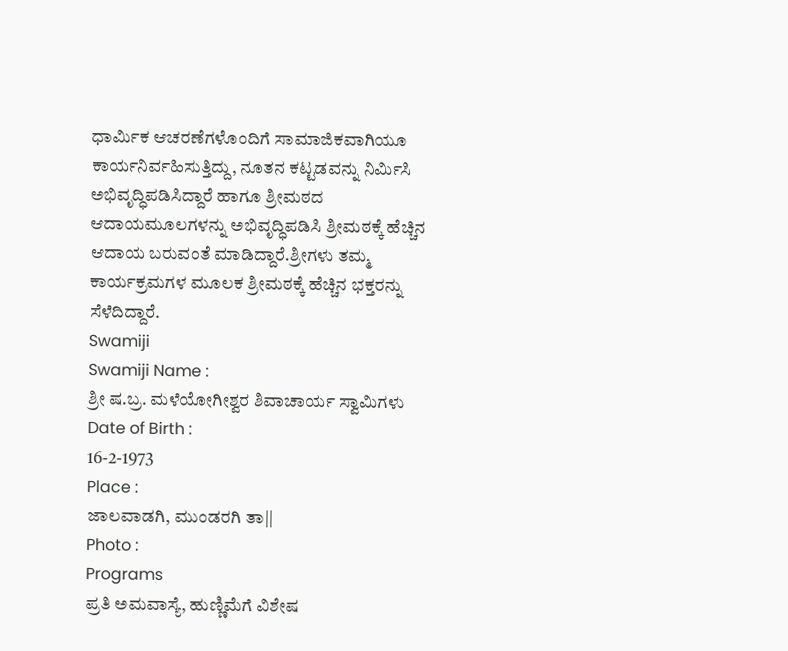ಧಾರ್ಮಿಕ ಆಚರಣೆಗಳೊಂದಿಗೆ ಸಾಮಾಜಿಕವಾಗಿಯೂ ಕಾರ್ಯನಿರ್ವಹಿಸುತ್ತಿದ್ದು, ನೂತನ ಕಟ್ಟಡವನ್ನು ನಿರ್ಮಿಸಿ ಅಭಿವೃದ್ಧಿಪಡಿಸಿದ್ದಾರೆ ಹಾಗೂ ಶ್ರೀಮಠದ ಆದಾಯಮೂಲಗಳನ್ನು ಅಭಿವೃದ್ಧಿಪಡಿಸಿ ಶ್ರೀಮಠಕ್ಕೆ ಹೆಚ್ಚಿನ ಆದಾಯ ಬರುವಂತೆ ಮಾಡಿದ್ದಾರೆ.ಶ್ರೀಗಳು ತಮ್ಮ ಕಾರ್ಯಕ್ರಮಗಳ ಮೂಲಕ ಶ್ರೀಮಠಕ್ಕೆ ಹೆಚ್ಚಿನ ಭಕ್ತರನ್ನು ಸೆಳೆದಿದ್ದಾರೆ.
Swamiji
Swamiji Name :
ಶ್ರೀ ಷ.ಬ್ರ. ಮಳೆಯೋಗೀಶ್ವರ ಶಿವಾಚಾರ್ಯ ಸ್ವಾಮಿಗಳು
Date of Birth :
16-2-1973
Place :
ಜಾಲವಾಡಗಿ, ಮುಂಡರಗಿ ತಾ||
Photo :
Programs
ಪ್ರತಿ ಅಮವಾಸ್ಯೆ, ಹುಣ್ಣಿಮೆಗೆ ವಿಶೇಷ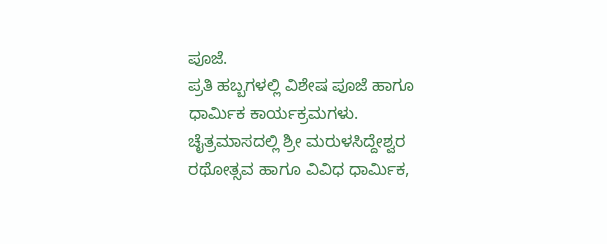ಪೂಜೆ.
ಪ್ರತಿ ಹಬ್ಬಗಳಲ್ಲಿ ವಿಶೇಷ ಪೂಜೆ ಹಾಗೂ ಧಾರ್ಮಿಕ ಕಾರ್ಯಕ್ರಮಗಳು.
ಚೈತ್ರಮಾಸದಲ್ಲಿ ಶ್ರೀ ಮರುಳಸಿದ್ದೇಶ್ವರ ರಥೋತ್ಸವ ಹಾಗೂ ವಿವಿಧ ಧಾರ್ಮಿಕ,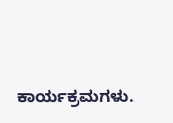ಕಾರ್ಯಕ್ರಮಗಳು.